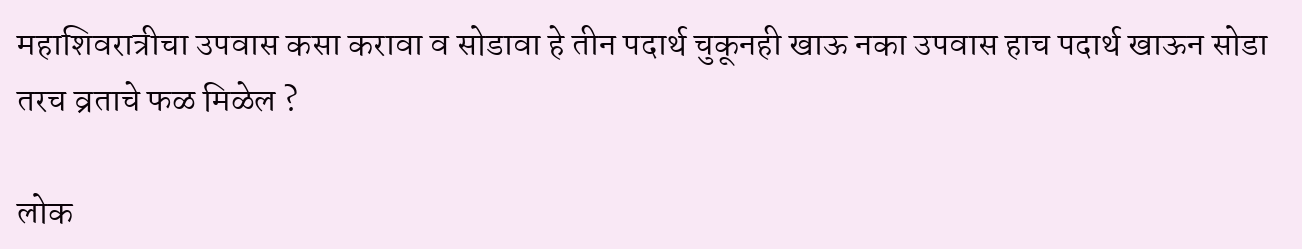महाशिवरात्रीचा उपवास कसा करावा व सोडावा हे तीन पदार्थ चुकूनही खाऊ नका उपवास हाच पदार्थ खाऊन सोडा तरच व्रताचे फळ मिळेल ?

लोक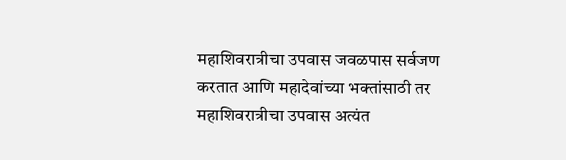महाशिवरात्रीचा उपवास जवळपास सर्वजण करतात आणि महादेवांच्या भक्तांसाठी तर महाशिवरात्रीचा उपवास अत्यंत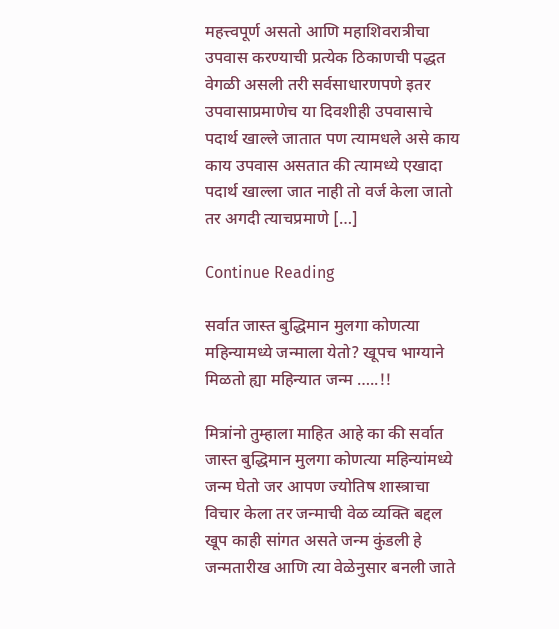महत्त्वपूर्ण असतो आणि महाशिवरात्रीचा उपवास करण्याची प्रत्येक ठिकाणची पद्धत वेगळी असली तरी सर्वसाधारणपणे इतर उपवासाप्रमाणेच या दिवशीही उपवासाचे पदार्थ खाल्ले जातात पण त्यामधले असे काय काय उपवास असतात की त्यामध्ये एखादा पदार्थ खाल्ला जात नाही तो वर्ज केला जातो तर अगदी त्याचप्रमाणे […]

Continue Reading

सर्वात जास्त बुद्धिमान मुलगा कोणत्या महिन्यामध्ये जन्माला येतो? खूपच भाग्याने मिळतो ह्या महिन्यात जन्म …..!!

मित्रांनो तुम्हाला माहित आहे का की सर्वात जास्त बुद्धिमान मुलगा कोणत्या महिन्यांमध्ये जन्म घेतो जर आपण ज्योतिष शास्त्राचा विचार केला तर जन्माची वेळ व्यक्ति बद्दल खूप काही सांगत असते जन्म कुंडली हे जन्मतारीख आणि त्या वेळेनुसार बनली जाते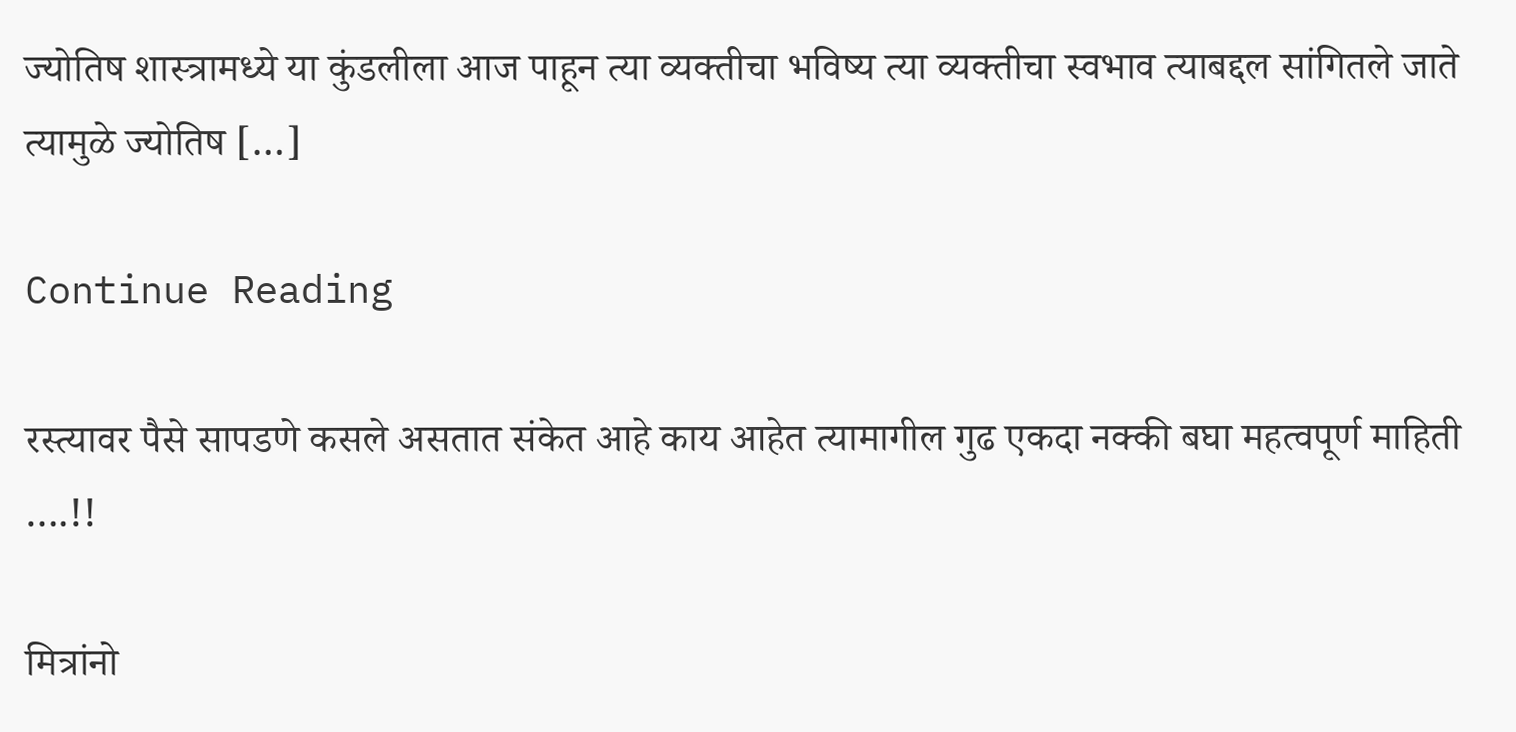ज्योतिष शास्त्रामध्ये या कुंडलीला आज पाहून त्या व्यक्तीचा भविष्य त्या व्यक्तीचा स्वभाव त्याबद्दल सांगितले जाते त्यामुळे ज्योतिष […]

Continue Reading

रस्त्यावर पैसे सापडणे कसले असतात संकेत आहे काय आहेत त्यामागील गुढ एकदा नक्की बघा महत्वपूर्ण माहिती ….!!

मित्रांनो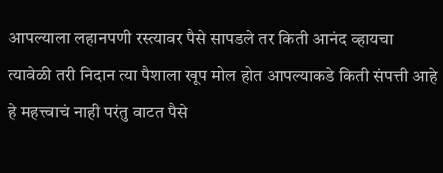आपल्याला लहानपणी रस्त्यावर पैसे सापडले तर किती आनंद व्हायचा त्यावेळी तरी निदान त्या पैशाला खूप मोल होत आपल्याकडे किती संपत्ती आहे हे महत्त्वाचं नाही परंतु वाटत पैसे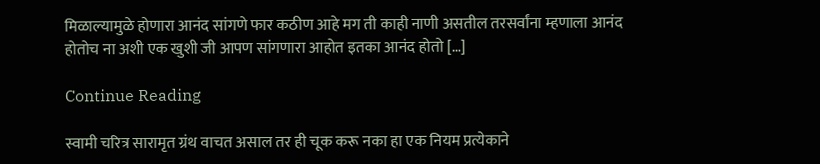मिळाल्यामुळे होणारा आनंद सांगणे फार कठीण आहे मग ती काही नाणी असतील तरसर्वांना म्हणाला आनंद होतोच ना अशी एक खुशी जी आपण सांगणारा आहोत इतका आनंद होतो […]

Continue Reading

स्वामी चरित्र सारामृत ग्रंथ वाचत असाल तर ही चूक करू नका हा एक नियम प्रत्येकाने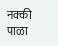नक्की पाळा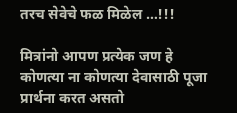तरच सेवेचे फळ मिळेल …!!!

मित्रांनो आपण प्रत्येक जण हे कोणत्या ना कोणत्या देवासाठी पूजा प्रार्थना करत असतो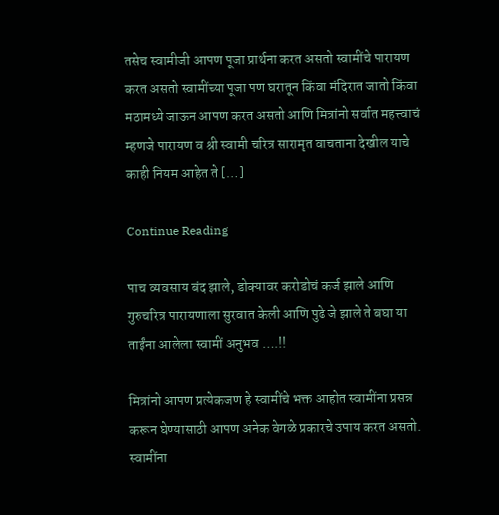तसेच स्वामीजी आपण पूजा प्रार्थना करत असतो स्वामींचे पारायण करत असतो स्वामींच्या पूजा पण घरातून किंवा मंदिरात जातो किंवा मठामध्ये जाऊन आपण करत असतो आणि मित्रांनो सर्वात महत्त्वाचं म्हणजे पारायण व श्री स्वामी चरित्र सारामृत वाचताना देखील याचे काही नियम आहेत ते […]

Continue Reading

पाच व्यवसाय बंद झाले, डोक्यावर करोडोचं कर्ज झाले आणि गुरुचरित्र पारायणाला सुरवात केली आणि पुढे जे झाले ते बघा या ताईंना आलेला स्वामीं अनुभव ….!!

मित्रांनो आपण प्रत्येकजण हे स्वामींचे भक्त आहोत स्वामींना प्रसन्न करून घेण्यासाठी आपण अनेक वेगळे प्रकारचे उपाय करत असतो. स्वामींना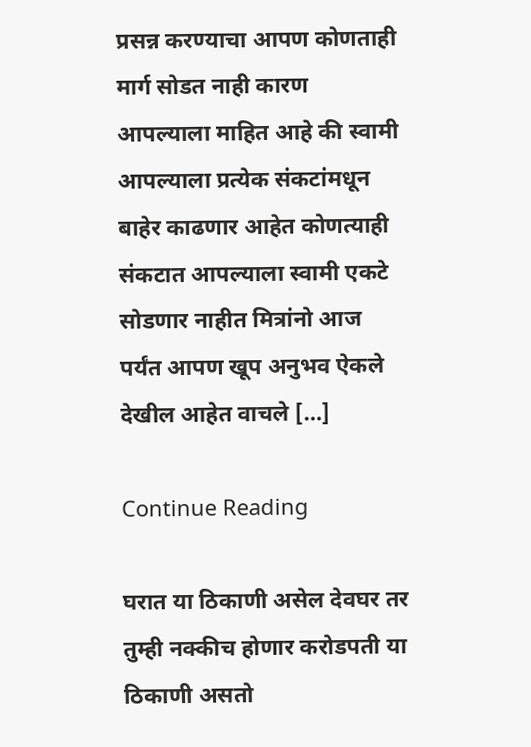प्रसन्न करण्याचा आपण कोणताही मार्ग सोडत नाही कारण आपल्याला माहित आहे की स्वामी आपल्याला प्रत्येक संकटांमधून बाहेर काढणार आहेत कोणत्याही संकटात आपल्याला स्वामी एकटे सोडणार नाहीत मित्रांनो आज पर्यंत आपण खूप अनुभव ऐकले देखील आहेत वाचले […]

Continue Reading

घरात या ठिकाणी असेल देवघर तर तुम्ही नक्कीच होणार करोडपती या ठिकाणी असतो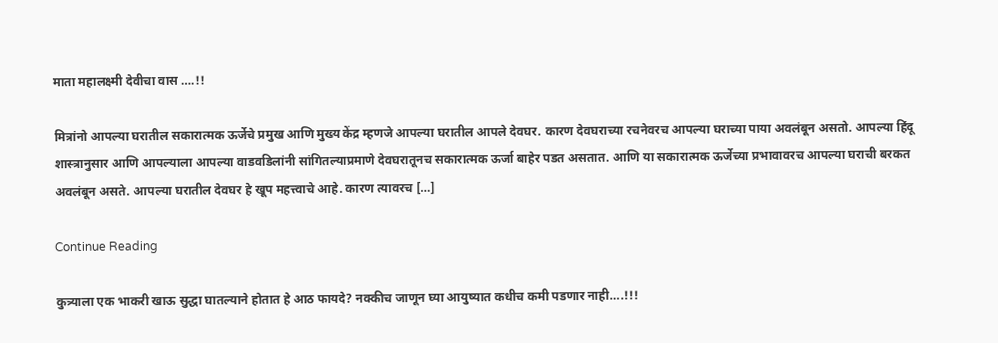माता महालक्ष्मी देवीचा वास ….!!

मित्रांनो आपल्या घरातील सकारात्मक ऊर्जेचे प्रमुख आणि मुख्य केंद्र म्हणजे आपल्या घरातील आपले देवघर. कारण देवघराच्या रचनेवरच आपल्या घराच्या पाया अवलंबून असतो. आपल्या हिंदू शास्त्रानुसार आणि आपल्याला आपल्या वाडवडिलांनी सांगितल्याप्रमाणे देवघरातूनच सकारात्मक ऊर्जा बाहेर पडत असतात. आणि या सकारात्मक ऊर्जेच्या प्रभावावरच आपल्या घराची बरकत अवलंबून असते. आपल्या घरातील देवघर हे खूप महत्त्वाचे आहे. कारण त्यावरच […]

Continue Reading

कुत्र्याला एक भाकरी खाऊ सुद्धा घातल्याने होतात हे आठ फायदे? नक्कीच जाणून घ्या आयुष्यात कधीच कमी पडणार नाही….!!!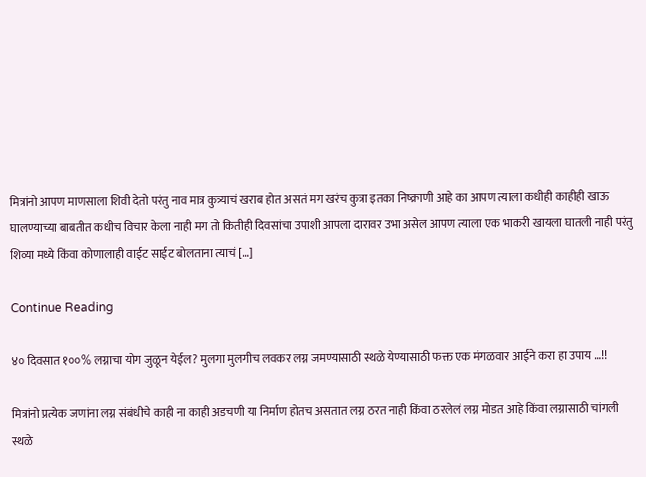मित्रांनो आपण माणसाला शिवी देतो परंतु नाव मात्र कुत्र्याचं खराब होत असतं मग खरंच कुत्रा इतका निष्क्राणी आहे का आपण त्याला कधीही काहीही खाऊ घालण्याच्या बाबतीत कधीच विचार केला नाही मग तो कितीही दिवसांचा उपाशी आपला दारावर उभा असेल आपण त्याला एक भाकरी खायला घातली नाही परंतु शिव्या मध्ये किंवा कोणालाही वाईट साईट बोलताना त्याचं […]

Continue Reading

४० दिवसात १००% लग्नाचा योग जुळून येईल? मुलगा मुलगीच लवकर लग्न जमण्यासाठी स्थळे येण्यासाठी फक्त एक मंगळवार आईने करा हा उपाय …!!

मित्रांनो प्रत्येक जणांना लग्न संबंधीचे काही ना काही अडचणी या निर्माण होतच असतात लग्न ठरत नाही किंवा ठरलेलं लग्न मोडत आहे किंवा लग्नासाठी चांगली स्थळे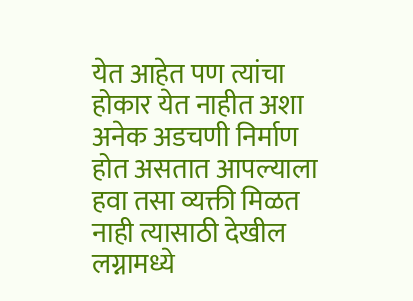येत आहेत पण त्यांचा होकार येत नाहीत अशा अनेक अडचणी निर्माण होत असतात आपल्याला हवा तसा व्यक्ती मिळत नाही त्यासाठी देखील लग्नामध्ये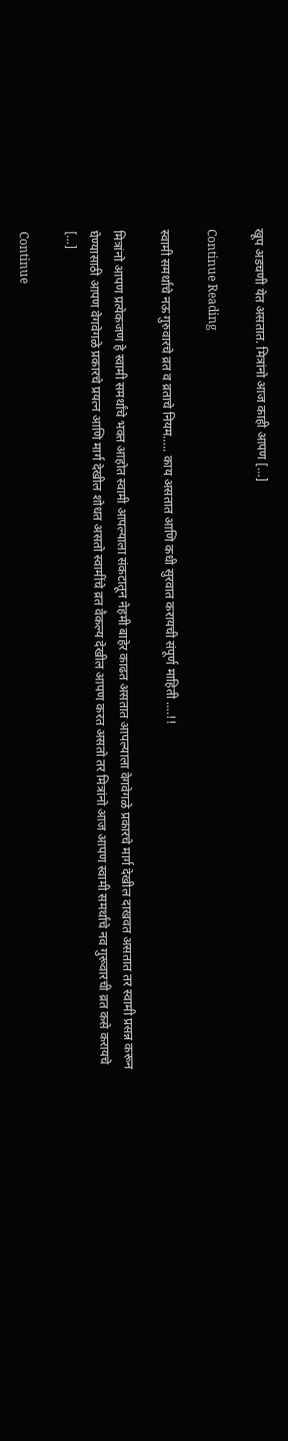खूप अडचणी येत असतात. मित्रांनो आज काही आपण […]

Continue Reading

स्वामी समर्थांचे नऊ गुरुवारचे व्रत व व्रताचे नियम….. काय असतात आणि कधी सुरवात करायची संपूर्ण माहिती ….!!

मित्रांनो आपण प्रत्येकजण हे स्वामी समर्थांचे भक्त आहोत स्वामी आपल्याला संकटातून नेहमी बाहेर काढत असतात आपल्याला वेगवेगळे प्रकारचे मार्ग देखील दाखवत असतात तर स्वामी प्रसन्न करून घेण्यासाठी आपण वेगवेगळे प्रकारचे प्रयत्न आणि मार्ग देखील शोधत असतो स्वामींचे व्रत वैकल्य देखील आपण करत असतो तर मित्रांनो आज आपण स्वामी समर्थांचे नव गुरूवारची व्रत कसे करायचे […]

Continue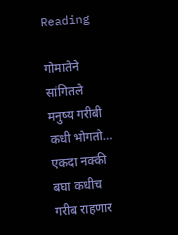Reading

गोमातेने सांगितले मनुष्य गरीबी कधी भोगतो… एकदा नक्की बघा कधीच गरीब राहणार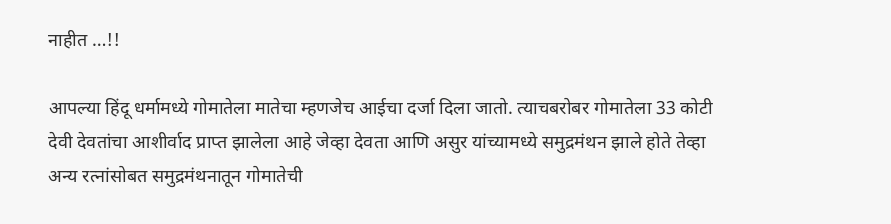नाहीत …!!

आपल्या हिंदू धर्मामध्ये गोमातेला मातेचा म्हणजेच आईचा दर्जा दिला जातो. त्याचबरोबर गोमातेला 33 कोटी देवी देवतांचा आशीर्वाद प्राप्त झालेला आहे जेव्हा देवता आणि असुर यांच्यामध्ये समुद्रमंथन झाले होते तेव्हा अन्य रत्नांसोबत समुद्रमंथनातून गोमातेची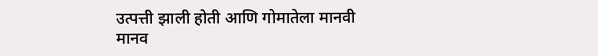उत्पत्ती झाली होती आणि गोमातेला मानवी मानव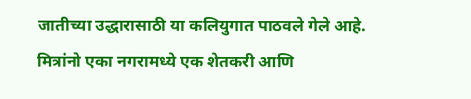जातीच्या उद्धारासाठी या कलियुगात पाठवले गेले आहे.   मित्रांनो एका नगरामध्ये एक शेतकरी आणि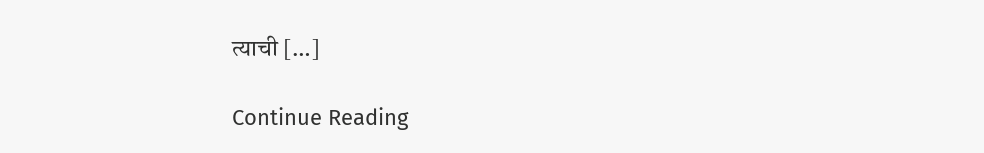त्याची […]

Continue Reading